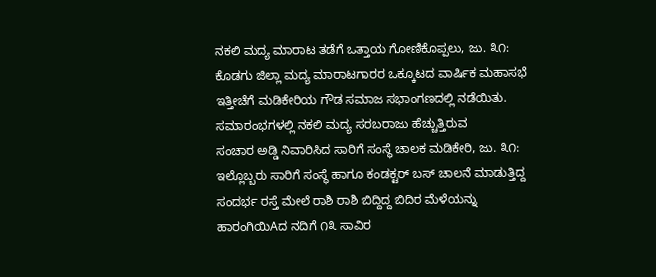ನಕಲಿ ಮದ್ಯ ಮಾರಾಟ ತಡೆಗೆ ಒತ್ತಾಯ ಗೋಣಿಕೊಪ್ಪಲು, ಜು. ೩೧: ಕೊಡಗು ಜಿಲ್ಲಾ ಮದ್ಯ ಮಾರಾಟಗಾರರ ಒಕ್ಕೂಟದ ವಾರ್ಷಿಕ ಮಹಾಸಭೆ ಇತ್ತೀಚೆಗೆ ಮಡಿಕೇರಿಯ ಗೌಡ ಸಮಾಜ ಸಭಾಂಗಣದಲ್ಲಿ ನಡೆಯಿತು. ಸಮಾರಂಭಗಳಲ್ಲಿ ನಕಲಿ ಮದ್ಯ ಸರಬರಾಜು ಹೆಚ್ಚುತ್ತಿರುವ
ಸಂಚಾರ ಅಡ್ಡಿ ನಿವಾರಿಸಿದ ಸಾರಿಗೆ ಸಂಸ್ಥೆ ಚಾಲಕ ಮಡಿಕೇರಿ, ಜು. ೩೧: ಇಲ್ಲೊಬ್ಬರು ಸಾರಿಗೆ ಸಂಸ್ಥೆ ಹಾಗೂ ಕಂಡಕ್ಟರ್ ಬಸ್ ಚಾಲನೆ ಮಾಡುತ್ತಿದ್ದ ಸಂದರ್ಭ ರಸ್ತೆ ಮೇಲೆ ರಾಶಿ ರಾಶಿ ಬಿದ್ದಿದ್ದ ಬಿದಿರ ಮೆಳೆಯನ್ನು
ಹಾರಂಗಿಯಿAದ ನದಿಗೆ ೧೩ ಸಾವಿರ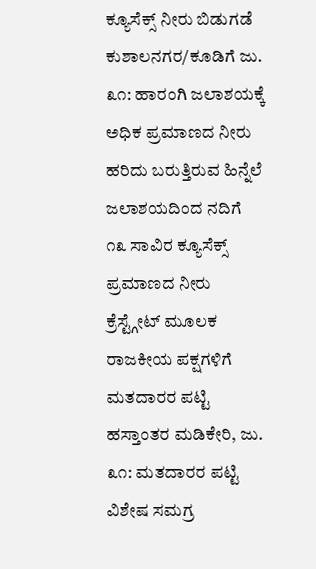ಕ್ಯೂಸೆಕ್ಸ್ ನೀರು ಬಿಡುಗಡೆ ಕುಶಾಲನಗರ/ಕೂಡಿಗೆ ಜು. ೩೧: ಹಾರಂಗಿ ಜಲಾಶಯಕ್ಕೆ ಅಧಿಕ ಪ್ರಮಾಣದ ನೀರು ಹರಿದು ಬರುತ್ತಿರುವ ಹಿನ್ನೆಲೆ ಜಲಾಶಯದಿಂದ ನದಿಗೆ ೧೩ ಸಾವಿರ ಕ್ಯೂಸೆಕ್ಸ್ ಪ್ರಮಾಣದ ನೀರು ಕ್ರೆಸ್ಟ್ಗೇಟ್ ಮೂಲಕ
ರಾಜಕೀಯ ಪಕ್ಷಗಳಿಗೆ ಮತದಾರರ ಪಟ್ಟಿ ಹಸ್ತಾಂತರ ಮಡಿಕೇರಿ, ಜು. ೩೧: ಮತದಾರರ ಪಟ್ಟಿ ವಿಶೇಷ ಸಮಗ್ರ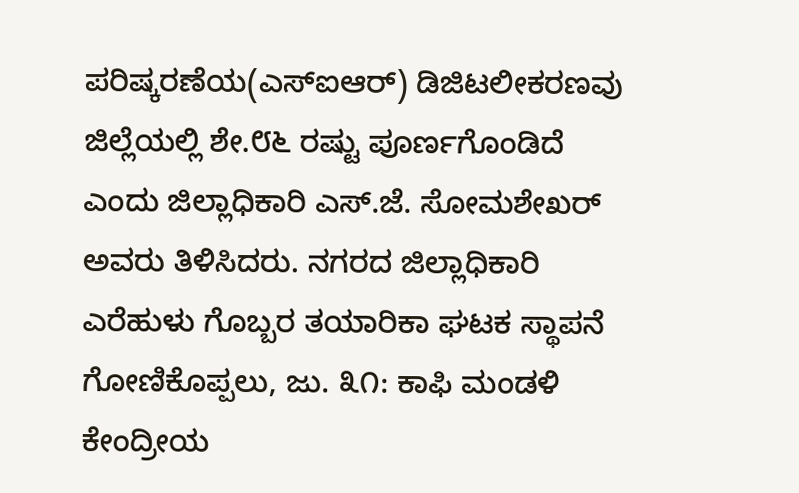ಪರಿಷ್ಕರಣೆಯ(ಎಸ್‌ಐಆರ್) ಡಿಜಿಟಲೀಕರಣವು ಜಿಲ್ಲೆಯಲ್ಲಿ ಶೇ.೮೬ ರಷ್ಟು ಪೂರ್ಣಗೊಂಡಿದೆ ಎಂದು ಜಿಲ್ಲಾಧಿಕಾರಿ ಎಸ್.ಜೆ. ಸೋಮಶೇಖರ್ ಅವರು ತಿಳಿಸಿದರು. ನಗರದ ಜಿಲ್ಲಾಧಿಕಾರಿ
ಎರೆಹುಳು ಗೊಬ್ಬರ ತಯಾರಿಕಾ ಘಟಕ ಸ್ಥಾಪನೆ ಗೋಣಿಕೊಪ್ಪಲು, ಜು. ೩೧: ಕಾಫಿ ಮಂಡಳಿ ಕೇಂದ್ರೀಯ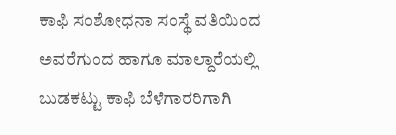ಕಾಫಿ ಸಂಶೋಧನಾ ಸಂಸ್ಥೆ ವತಿಯಿಂದ ಅವರೆಗುಂದ ಹಾಗೂ ಮಾಲ್ದಾರೆಯಲ್ಲಿ ಬುಡಕಟ್ಟು ಕಾಫಿ ಬೆಳೆಗಾರರಿಗಾಗಿ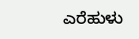ಎರೆಹುಳು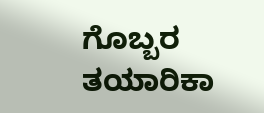ಗೊಬ್ಬರ ತಯಾರಿಕಾ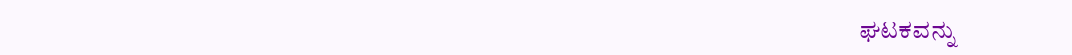ಘಟಕವನ್ನು